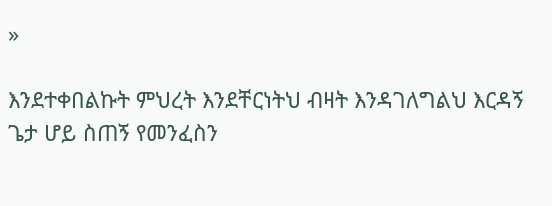»

እንደተቀበልኩት ምህረት እንደቸርነትህ ብዛት እንዳገለግልህ እርዳኝ ጌታ ሆይ ስጠኝ የመንፈስን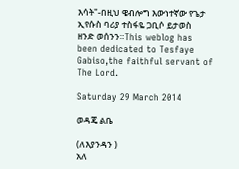እሳት"-በዚህ ዌብሎግ እውነተኛው የጌታ ኢየሱስ ባሪያ ተስፋዬ ጋቢሶ ይታወስ ዘንድ ወሰንን።This weblog has been dedicated to Tesfaye Gabiso,the faithful servant of The Lord.

Saturday 29 March 2014

ወዳጄ ልቤ

(ለእያንዳን )
አለ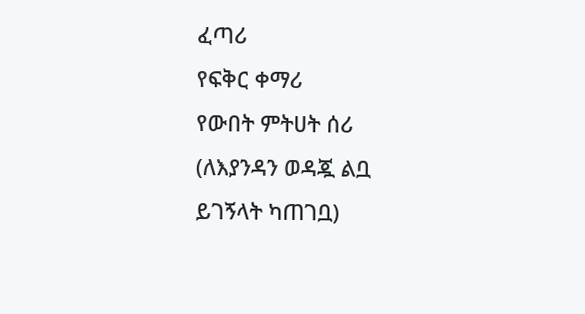ፈጣሪ
የፍቅር ቀማሪ
የውበት ምትሀት ሰሪ
(ለእያንዳን ወዳጇ ልቧ
ይገኝላት ካጠገቧ)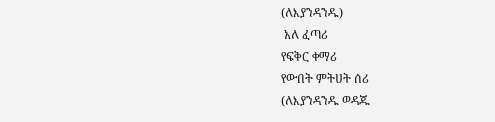(ለእያንዳንዱ)
 አለ ፈጣሪ
የፍቅር ቀማሪ
የውበት ምትሀት ሰሪ
(ለእያንዳንዱ ወዳጁ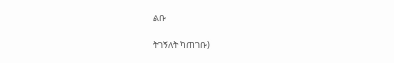ልቡ

ትገኝለት ካጠገቡ)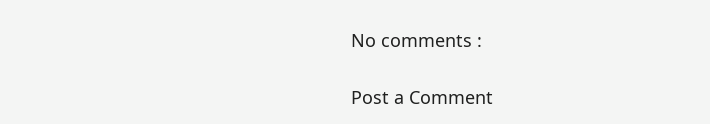No comments :

Post a Comment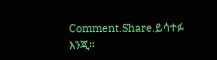Comment.Share.ይሳተፉ እንጂ።